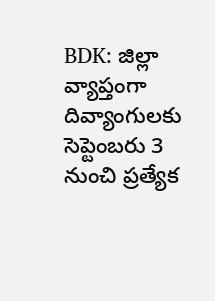BDK: జిల్లా వ్యాప్తంగా దివ్యాంగులకు సెప్టెంబరు 3 నుంచి ప్రత్యేక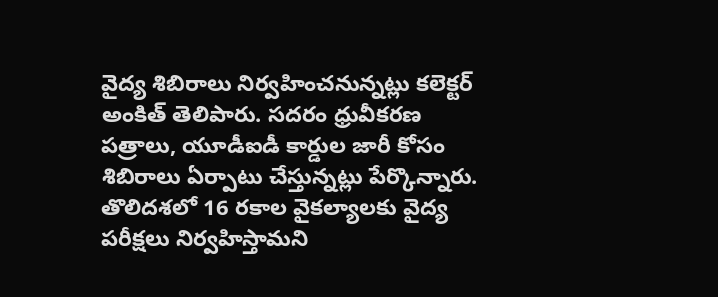వైద్య శిబిరాలు నిర్వహించనున్నట్లు కలెక్టర్ అంకిత్ తెలిపారు. సదరం ధ్రువీకరణ పత్రాలు, యూడీఐడీ కార్డుల జారీ కోసం శిబిరాలు ఏర్పాటు చేస్తున్నట్లు పేర్కొన్నారు. తొలిదశలో 16 రకాల వైకల్యాలకు వైద్య పరీక్షలు నిర్వహిస్తామని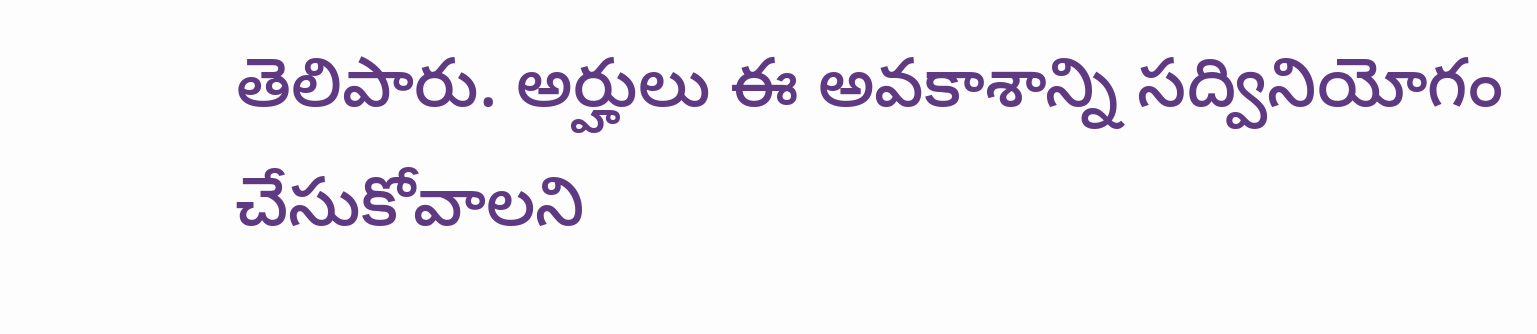తెలిపారు. అర్హులు ఈ అవకాశాన్ని సద్వినియోగం చేసుకోవాలని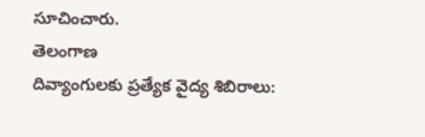సూచించారు.
తెలంగాణ
దివ్యాంగులకు ప్రత్యేక వైద్య శిబిరాలు: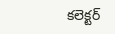కలెక్టర్